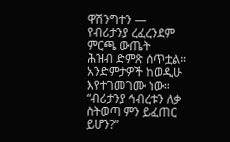ዋሽንግተን —
የብሪታንያ ረፈረንደም ምርጫ ውጤት
ሕዝብ ድምጽ ሰጥቷል። አንድምታዎች ከወዲሁ እየተገመገሙ ነው። “ብሪታንያ ኅብረቱን ለቃ ስትወጣ ምን ይፈጠር ይሆን?”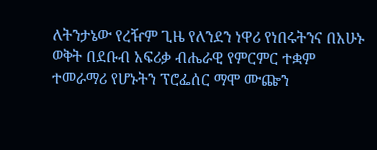ለትንታኔው የረዥም ጊዜ የለንደን ነዋሪ የነበሩትንና በአሁኑ ወቅት በደቡብ አፍሪቃ ብሔራዊ የምርምር ተቋም ተመራማሪ የሆኑትን ፕሮፌሰር ማሞ ሙጬን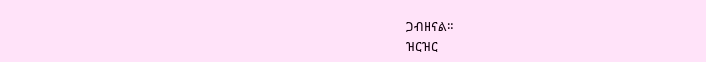ጋብዘናል።
ዝርዝር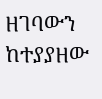ዘገባውን ከተያያዘው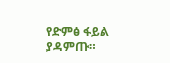የድምፅ ፋይል ያዳምጡ።